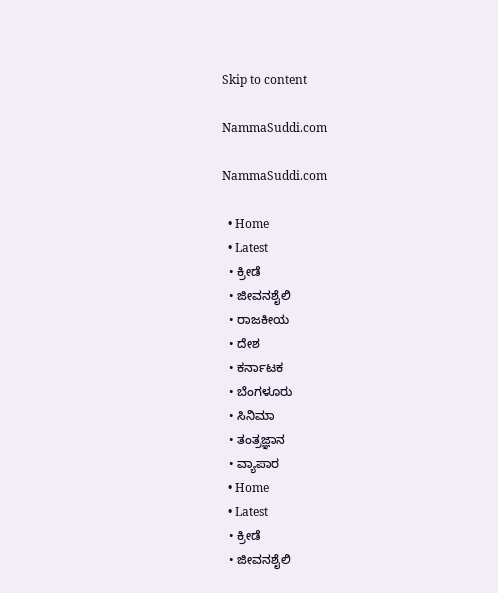Skip to content

NammaSuddi.com

NammaSuddi.com

  • Home
  • Latest
  • ಕ್ರೀಡೆ
  • ಜೀವನಶೈಲಿ
  • ರಾಜಕೀಯ
  • ದೇಶ
  • ಕರ್ನಾಟಕ
  • ಬೆಂಗಳೂರು
  • ಸಿನಿಮಾ
  • ತಂತ್ರಜ್ಞಾನ
  • ವ್ಯಾಪಾರ
  • Home
  • Latest
  • ಕ್ರೀಡೆ
  • ಜೀವನಶೈಲಿ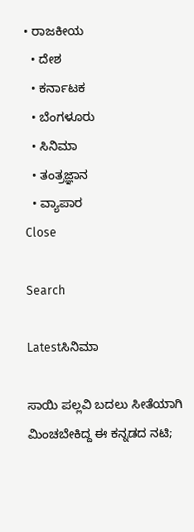• ರಾಜಕೀಯ
  • ದೇಶ
  • ಕರ್ನಾಟಕ
  • ಬೆಂಗಳೂರು
  • ಸಿನಿಮಾ
  • ತಂತ್ರಜ್ಞಾನ
  • ವ್ಯಾಪಾರ
Close

Search

Latestಸಿನಿಮಾ

ಸಾಯಿ ಪಲ್ಲವಿ ಬದಲು ಸೀತೆಯಾಗಿ ಮಿಂಚಬೇಕಿದ್ದ ಈ ಕನ್ನಡದ ನಟಿ;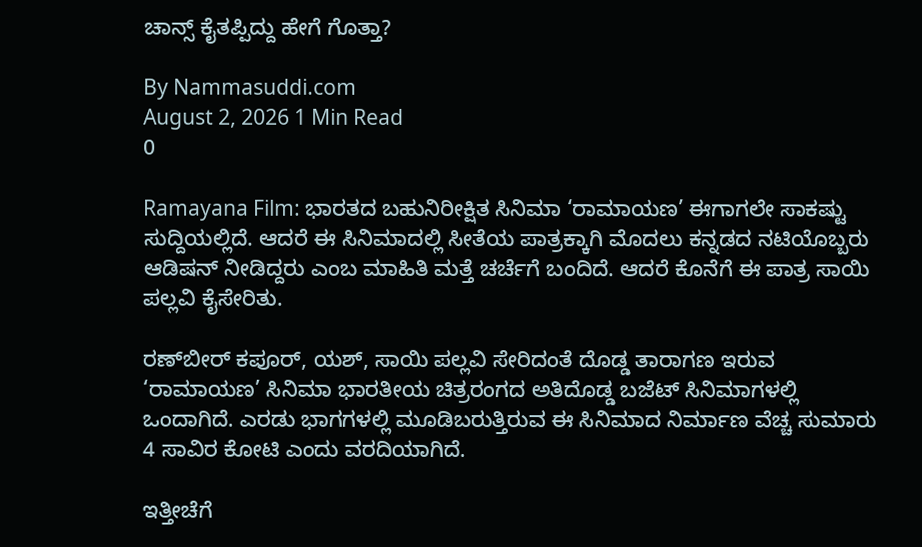ಚಾನ್ಸ್‌ ಕೈತಪ್ಪಿದ್ದು ಹೇಗೆ ಗೊತ್ತಾ?

By Nammasuddi.com
August 2, 2026 1 Min Read
0

Ramayana Film: ಭಾರತದ ಬಹುನಿರೀಕ್ಷಿತ ಸಿನಿಮಾ ‘ರಾಮಾಯಣ’ ಈಗಾಗಲೇ ಸಾಕಷ್ಟು ಸುದ್ದಿಯಲ್ಲಿದೆ. ಆದರೆ ಈ ಸಿನಿಮಾದಲ್ಲಿ ಸೀತೆಯ ಪಾತ್ರಕ್ಕಾಗಿ ಮೊದಲು ಕನ್ನಡದ ನಟಿಯೊಬ್ಬರು ಆಡಿಷನ್ ನೀಡಿದ್ದರು ಎಂಬ ಮಾಹಿತಿ ಮತ್ತೆ ಚರ್ಚೆಗೆ ಬಂದಿದೆ. ಆದರೆ ಕೊನೆಗೆ ಈ ಪಾತ್ರ ಸಾಯಿ ಪಲ್ಲವಿ ಕೈಸೇರಿತು.

ರಣ್‌ಬೀರ್ ಕಪೂರ್, ಯಶ್, ಸಾಯಿ ಪಲ್ಲವಿ ಸೇರಿದಂತೆ ದೊಡ್ಡ ತಾರಾಗಣ ಇರುವ ‘ರಾಮಾಯಣ’ ಸಿನಿಮಾ ಭಾರತೀಯ ಚಿತ್ರರಂಗದ ಅತಿದೊಡ್ಡ ಬಜೆಟ್ ಸಿನಿಮಾಗಳಲ್ಲಿ ಒಂದಾಗಿದೆ. ಎರಡು ಭಾಗಗಳಲ್ಲಿ ಮೂಡಿಬರುತ್ತಿರುವ ಈ ಸಿನಿಮಾದ ನಿರ್ಮಾಣ ವೆಚ್ಚ ಸುಮಾರು 4 ಸಾವಿರ ಕೋಟಿ ಎಂದು ವರದಿಯಾಗಿದೆ.

ಇತ್ತೀಚೆಗೆ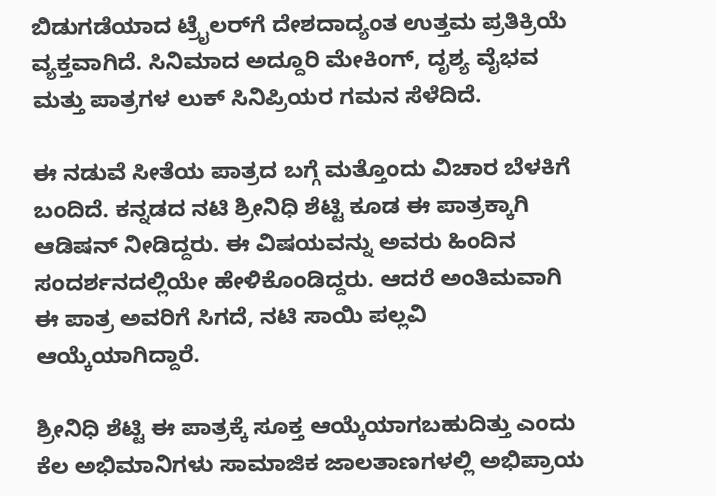ಬಿಡುಗಡೆಯಾದ ಟ್ರೈಲರ್‌ಗೆ ದೇಶದಾದ್ಯಂತ ಉತ್ತಮ ಪ್ರತಿಕ್ರಿಯೆ ವ್ಯಕ್ತವಾಗಿದೆ. ಸಿನಿಮಾದ ಅದ್ದೂರಿ ಮೇಕಿಂಗ್‌, ದೃಶ್ಯ ವೈಭವ ಮತ್ತು ಪಾತ್ರಗಳ ಲುಕ್‌ ಸಿನಿಪ್ರಿಯರ ಗಮನ ಸೆಳೆದಿದೆ.

ಈ ನಡುವೆ ಸೀತೆಯ ಪಾತ್ರದ ಬಗ್ಗೆ ಮತ್ತೊಂದು ವಿಚಾರ ಬೆಳಕಿಗೆ ಬಂದಿದೆ. ಕನ್ನಡದ ನಟಿ ಶ್ರೀನಿಧಿ ಶೆಟ್ಟಿ ಕೂಡ ಈ ಪಾತ್ರಕ್ಕಾಗಿ ಆಡಿಷನ್ ನೀಡಿದ್ದರು. ಈ ವಿಷಯವನ್ನು ಅವರು ಹಿಂದಿನ ಸಂದರ್ಶನದಲ್ಲಿಯೇ ಹೇಳಿಕೊಂಡಿದ್ದರು. ಆದರೆ ಅಂತಿಮವಾಗಿ ಈ ಪಾತ್ರ ಅವರಿಗೆ ಸಿಗದೆ, ನಟಿ ಸಾಯಿ ಪಲ್ಲವಿ ಆಯ್ಕೆಯಾಗಿದ್ದಾರೆ.

ಶ್ರೀನಿಧಿ ಶೆಟ್ಟಿ ಈ ಪಾತ್ರಕ್ಕೆ ಸೂಕ್ತ ಆಯ್ಕೆಯಾಗಬಹುದಿತ್ತು ಎಂದು ಕೆಲ ಅಭಿಮಾನಿಗಳು ಸಾಮಾಜಿಕ ಜಾಲತಾಣಗಳಲ್ಲಿ ಅಭಿಪ್ರಾಯ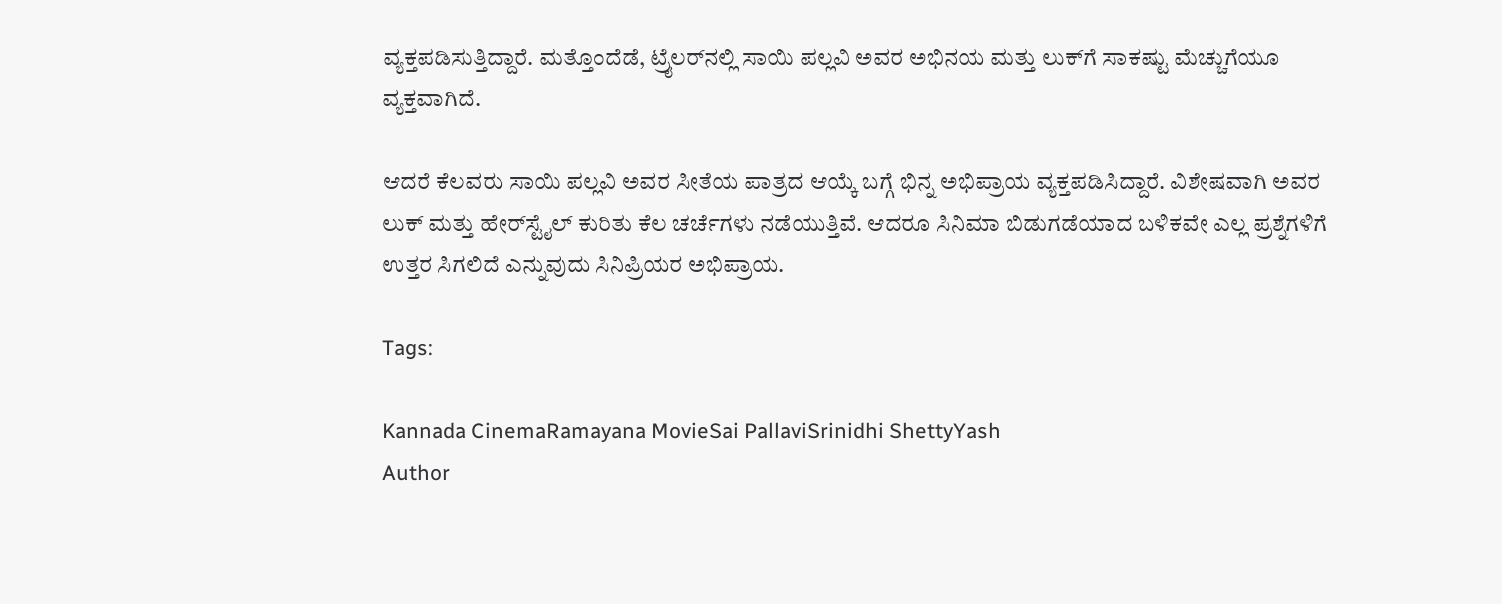ವ್ಯಕ್ತಪಡಿಸುತ್ತಿದ್ದಾರೆ. ಮತ್ತೊಂದೆಡೆ, ಟ್ರೈಲರ್‌ನಲ್ಲಿ ಸಾಯಿ ಪಲ್ಲವಿ ಅವರ ಅಭಿನಯ ಮತ್ತು ಲುಕ್‌ಗೆ ಸಾಕಷ್ಟು ಮೆಚ್ಚುಗೆಯೂ ವ್ಯಕ್ತವಾಗಿದೆ.

ಆದರೆ ಕೆಲವರು ಸಾಯಿ ಪಲ್ಲವಿ ಅವರ ಸೀತೆಯ ಪಾತ್ರದ ಆಯ್ಕೆ ಬಗ್ಗೆ ಭಿನ್ನ ಅಭಿಪ್ರಾಯ ವ್ಯಕ್ತಪಡಿಸಿದ್ದಾರೆ. ವಿಶೇಷವಾಗಿ ಅವರ ಲುಕ್‌ ಮತ್ತು ಹೇರ್‌ಸ್ಟೈಲ್‌ ಕುರಿತು ಕೆಲ ಚರ್ಚೆಗಳು ನಡೆಯುತ್ತಿವೆ. ಆದರೂ ಸಿನಿಮಾ ಬಿಡುಗಡೆಯಾದ ಬಳಿಕವೇ ಎಲ್ಲ ಪ್ರಶ್ನೆಗಳಿಗೆ ಉತ್ತರ ಸಿಗಲಿದೆ ಎನ್ನುವುದು ಸಿನಿಪ್ರಿಯರ ಅಭಿಪ್ರಾಯ.

Tags:

Kannada CinemaRamayana MovieSai PallaviSrinidhi ShettyYash
Author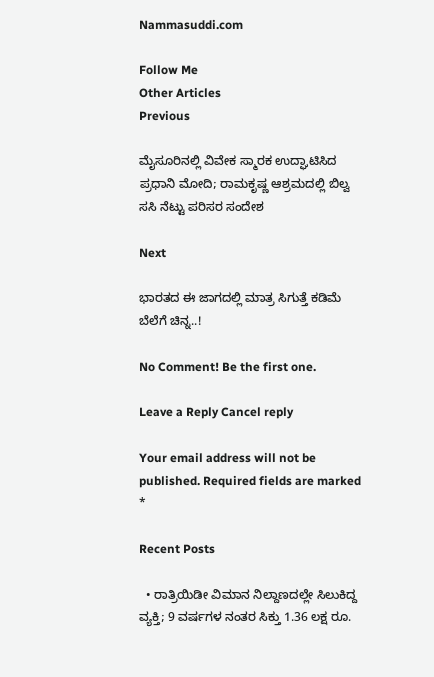Nammasuddi.com

Follow Me
Other Articles
Previous

ಮೈಸೂರಿನಲ್ಲಿ ವಿವೇಕ ಸ್ಮಾರಕ ಉದ್ಘಾಟಿಸಿದ ಪ್ರಧಾನಿ ಮೋದಿ; ರಾಮಕೃಷ್ಣ ಆಶ್ರಮದಲ್ಲಿ ಬಿಲ್ವ ಸಸಿ ನೆಟ್ಟು ಪರಿಸರ ಸಂದೇಶ

Next

ಭಾರತದ ಈ ಜಾಗದಲ್ಲಿ ಮಾತ್ರ ಸಿಗುತ್ತೆ ಕಡಿಮೆ ಬೆಲೆಗೆ ಚಿನ್ನ..!

No Comment! Be the first one.

Leave a Reply Cancel reply

Your email address will not be published. Required fields are marked *

Recent Posts

  • ರಾತ್ರಿಯಿಡೀ ವಿಮಾನ ನಿಲ್ದಾಣದಲ್ಲೇ ಸಿಲುಕಿದ್ದ ವ್ಯಕ್ತಿ; 9 ವರ್ಷಗಳ ನಂತರ ಸಿಕ್ತು 1.36 ಲಕ್ಷ ರೂ.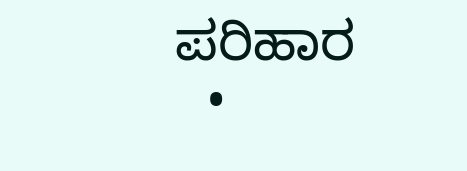ಪರಿಹಾರ
  •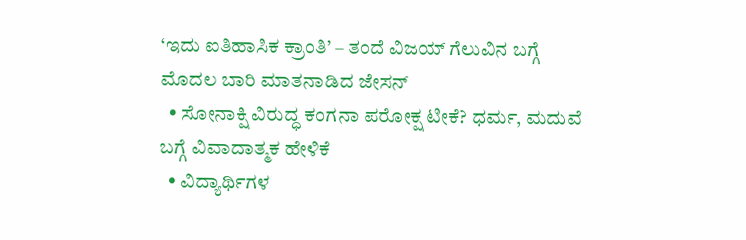‘ಇದು ಐತಿಹಾಸಿಕ ಕ್ರಾಂತಿ’ – ತಂದೆ ವಿಜಯ್ ಗೆಲುವಿನ ಬಗ್ಗೆ ಮೊದಲ ಬಾರಿ ಮಾತನಾಡಿದ ಜೇಸನ್
  • ಸೋನಾಕ್ಷಿ ವಿರುದ್ಧ ಕಂಗನಾ ಪರೋಕ್ಷ ಟೀಕೆ? ಧರ್ಮ, ಮದುವೆ ಬಗ್ಗೆ ವಿವಾದಾತ್ಮಕ ಹೇಳಿಕೆ
  • ವಿದ್ಯಾರ್ಥಿಗಳ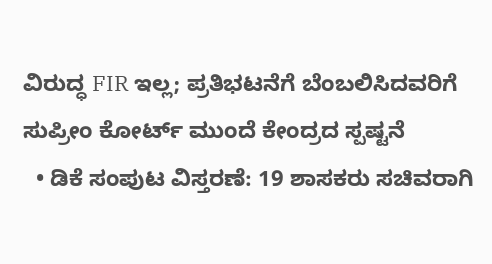ವಿರುದ್ಧ FIR ಇಲ್ಲ; ಪ್ರತಿಭಟನೆಗೆ ಬೆಂಬಲಿಸಿದವರಿಗೆ ಸುಪ್ರೀಂ ಕೋರ್ಟ್‌ ಮುಂದೆ ಕೇಂದ್ರದ ಸ್ಪಷ್ಟನೆ
  • ಡಿಕೆ ಸಂಪುಟ ವಿಸ್ತರಣೆ: 19 ಶಾಸಕರು ಸಚಿವರಾಗಿ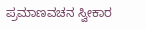ಪ್ರಮಾಣವಚನ ಸ್ವೀಕಾರ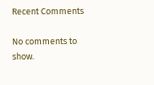Recent Comments

No comments to show.